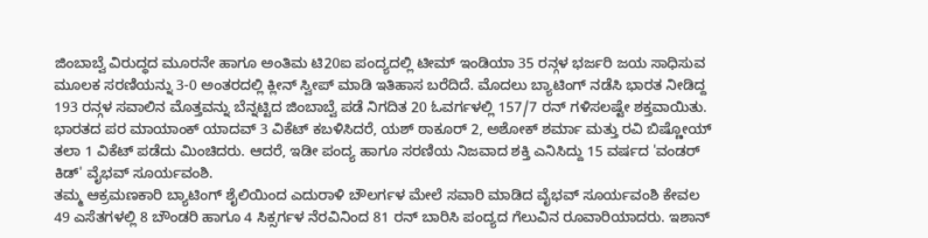ಜಿಂಬಾಬ್ವೆ ವಿರುದ್ಧದ ಮೂರನೇ ಹಾಗೂ ಅಂತಿಮ ಟಿ20ಐ ಪಂದ್ಯದಲ್ಲಿ ಟೀಮ್ ಇಂಡಿಯಾ 35 ರನ್ಗಳ ಭರ್ಜರಿ ಜಯ ಸಾಧಿಸುವ ಮೂಲಕ ಸರಣಿಯನ್ನು 3-0 ಅಂತರದಲ್ಲಿ ಕ್ಲೀನ್ ಸ್ವೀಪ್ ಮಾಡಿ ಇತಿಹಾಸ ಬರೆದಿದೆ. ಮೊದಲು ಬ್ಯಾಟಿಂಗ್ ನಡೆಸಿ ಭಾರತ ನೀಡಿದ್ದ 193 ರನ್ಗಳ ಸವಾಲಿನ ಮೊತ್ತವನ್ನು ಬೆನ್ನಟ್ಟಿದ ಜಿಂಬಾಬ್ವೆ ಪಡೆ ನಿಗದಿತ 20 ಓವರ್ಗಳಲ್ಲಿ 157/7 ರನ್ ಗಳಿಸಲಷ್ಟೇ ಶಕ್ತವಾಯಿತು. ಭಾರತದ ಪರ ಮಾಯಾಂಕ್ ಯಾದವ್ 3 ವಿಕೆಟ್ ಕಬಳಿಸಿದರೆ, ಯಶ್ ಠಾಕೂರ್ 2, ಅಶೋಕ್ ಶರ್ಮಾ ಮತ್ತು ರವಿ ಬಿಷ್ಣೋಯ್ ತಲಾ 1 ವಿಕೆಟ್ ಪಡೆದು ಮಿಂಚಿದರು. ಆದರೆ, ಇಡೀ ಪಂದ್ಯ ಹಾಗೂ ಸರಣಿಯ ನಿಜವಾದ ಶಕ್ತಿ ಎನಿಸಿದ್ದು 15 ವರ್ಷದ 'ವಂಡರ್ ಕಿಡ್' ವೈಭವ್ ಸೂರ್ಯವಂಶಿ.
ತಮ್ಮ ಆಕ್ರಮಣಕಾರಿ ಬ್ಯಾಟಿಂಗ್ ಶೈಲಿಯಿಂದ ಎದುರಾಳಿ ಬೌಲರ್ಗಳ ಮೇಲೆ ಸವಾರಿ ಮಾಡಿದ ವೈಭವ್ ಸೂರ್ಯವಂಶಿ ಕೇವಲ 49 ಎಸೆತಗಳಲ್ಲಿ 8 ಬೌಂಡರಿ ಹಾಗೂ 4 ಸಿಕ್ಸರ್ಗಳ ನೆರವಿನಿಂದ 81 ರನ್ ಬಾರಿಸಿ ಪಂದ್ಯದ ಗೆಲುವಿನ ರೂವಾರಿಯಾದರು. ಇಶಾನ್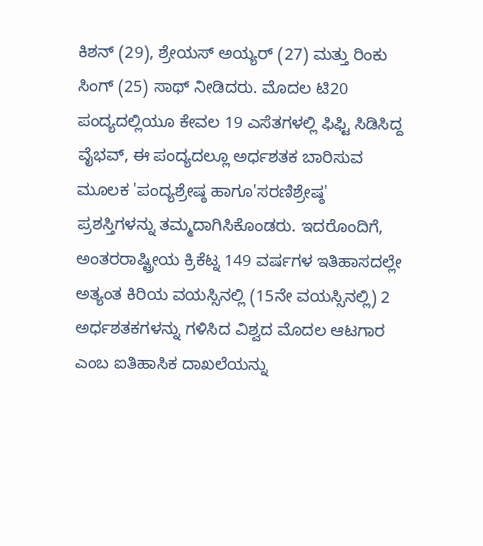ಕಿಶನ್ (29), ಶ್ರೇಯಸ್ ಅಯ್ಯರ್ (27) ಮತ್ತು ರಿಂಕು ಸಿಂಗ್ (25) ಸಾಥ್ ನೀಡಿದರು. ಮೊದಲ ಟಿ20 ಪಂದ್ಯದಲ್ಲಿಯೂ ಕೇವಲ 19 ಎಸೆತಗಳಲ್ಲಿ ಫಿಫ್ಟಿ ಸಿಡಿಸಿದ್ದ ವೈಭವ್, ಈ ಪಂದ್ಯದಲ್ಲೂ ಅರ್ಧಶತಕ ಬಾರಿಸುವ ಮೂಲಕ 'ಪಂದ್ಯಶ್ರೇಷ್ಠ ಹಾಗೂ'ಸರಣಿಶ್ರೇಷ್ಠ' ಪ್ರಶಸ್ತಿಗಳನ್ನು ತಮ್ಮದಾಗಿಸಿಕೊಂಡರು. ಇದರೊಂದಿಗೆ, ಅಂತರರಾಷ್ಟ್ರೀಯ ಕ್ರಿಕೆಟ್ನ 149 ವರ್ಷಗಳ ಇತಿಹಾಸದಲ್ಲೇ ಅತ್ಯಂತ ಕಿರಿಯ ವಯಸ್ಸಿನಲ್ಲಿ (15ನೇ ವಯಸ್ಸಿನಲ್ಲಿ) 2 ಅರ್ಧಶತಕಗಳನ್ನು ಗಳಿಸಿದ ವಿಶ್ವದ ಮೊದಲ ಆಟಗಾರ ಎಂಬ ಐತಿಹಾಸಿಕ ದಾಖಲೆಯನ್ನು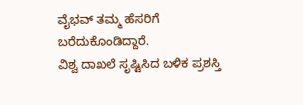ವೈಭವ್ ತಮ್ಮ ಹೆಸರಿಗೆ ಬರೆದುಕೊಂಡಿದ್ದಾರೆ.
ವಿಶ್ವ ದಾಖಲೆ ಸೃಷ್ಟಿಸಿದ ಬಳಿಕ ಪ್ರಶಸ್ತಿ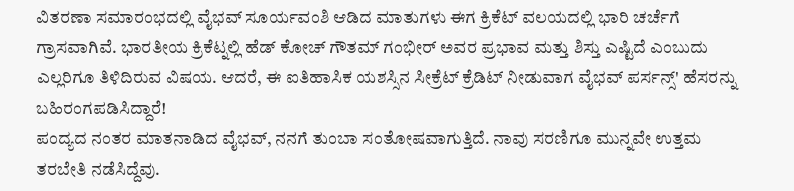ವಿತರಣಾ ಸಮಾರಂಭದಲ್ಲಿ ವೈಭವ್ ಸೂರ್ಯವಂಶಿ ಆಡಿದ ಮಾತುಗಳು ಈಗ ಕ್ರಿಕೆಟ್ ವಲಯದಲ್ಲಿ ಭಾರಿ ಚರ್ಚೆಗೆ ಗ್ರಾಸವಾಗಿವೆ. ಭಾರತೀಯ ಕ್ರಿಕೆಟ್ನಲ್ಲಿ ಹೆಡ್ ಕೋಚ್ ಗೌತಮ್ ಗಂಭೀರ್ ಅವರ ಪ್ರಭಾವ ಮತ್ತು ಶಿಸ್ತು ಎಷ್ಟಿದೆ ಎಂಬುದು ಎಲ್ಲರಿಗೂ ತಿಳಿದಿರುವ ವಿಷಯ. ಆದರೆ, ಈ ಐತಿಹಾಸಿಕ ಯಶಸ್ಸಿನ ಸೀಕ್ರೆಟ್ ಕ್ರೆಡಿಟ್ ನೀಡುವಾಗ ವೈಭವ್ ಪರ್ಸನ್ಸ್' ಹೆಸರನ್ನು ಬಹಿರಂಗಪಡಿಸಿದ್ದಾರೆ!
ಪಂದ್ಯದ ನಂತರ ಮಾತನಾಡಿದ ವೈಭವ್, ನನಗೆ ತುಂಬಾ ಸಂತೋಷವಾಗುತ್ತಿದೆ. ನಾವು ಸರಣಿಗೂ ಮುನ್ನವೇ ಉತ್ತಮ ತರಬೇತಿ ನಡೆಸಿದ್ದೆವು.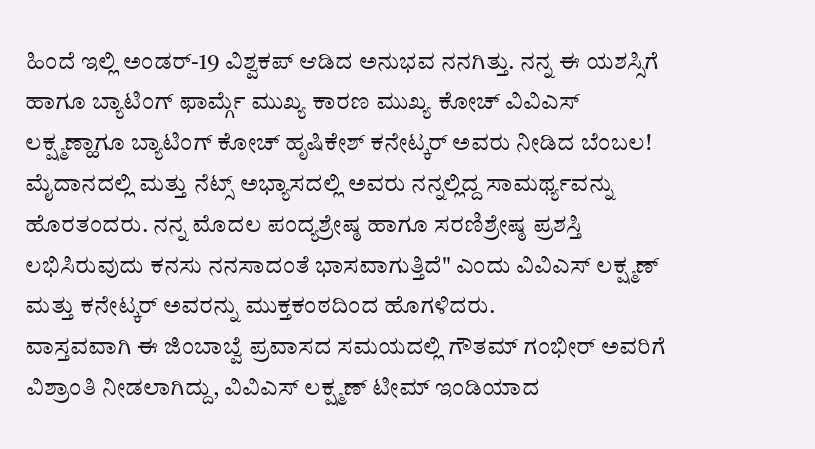ಹಿಂದೆ ಇಲ್ಲಿ ಅಂಡರ್-19 ವಿಶ್ವಕಪ್ ಆಡಿದ ಅನುಭವ ನನಗಿತ್ತು. ನನ್ನ ಈ ಯಶಸ್ಸಿಗೆ ಹಾಗೂ ಬ್ಯಾಟಿಂಗ್ ಫಾರ್ಮ್ಗೆ ಮುಖ್ಯ ಕಾರಣ ಮುಖ್ಯ ಕೋಚ್ ವಿವಿಎಸ್ ಲಕ್ಷ್ಮಣ್ಹಾಗೂ ಬ್ಯಾಟಿಂಗ್ ಕೋಚ್ ಹೃಷಿಕೇಶ್ ಕನೇಟ್ಕರ್ ಅವರು ನೀಡಿದ ಬೆಂಬಲ! ಮೈದಾನದಲ್ಲಿ ಮತ್ತು ನೆಟ್ಸ್ ಅಭ್ಯಾಸದಲ್ಲಿ ಅವರು ನನ್ನಲ್ಲಿದ್ದ ಸಾಮರ್ಥ್ಯವನ್ನು ಹೊರತಂದರು. ನನ್ನ ಮೊದಲ ಪಂದ್ಯಶ್ರೇಷ್ಠ ಹಾಗೂ ಸರಣಿಶ್ರೇಷ್ಠ ಪ್ರಶಸ್ತಿ ಲಭಿಸಿರುವುದು ಕನಸು ನನಸಾದಂತೆ ಭಾಸವಾಗುತ್ತಿದೆ" ಎಂದು ವಿವಿಎಸ್ ಲಕ್ಷ್ಮಣ್ ಮತ್ತು ಕನೇಟ್ಕರ್ ಅವರನ್ನು ಮುಕ್ತಕಂಠದಿಂದ ಹೊಗಳಿದರು.
ವಾಸ್ತವವಾಗಿ ಈ ಜಿಂಬಾಬ್ವೆ ಪ್ರವಾಸದ ಸಮಯದಲ್ಲಿ ಗೌತಮ್ ಗಂಭೀರ್ ಅವರಿಗೆ ವಿಶ್ರಾಂತಿ ನೀಡಲಾಗಿದ್ದು, ವಿವಿಎಸ್ ಲಕ್ಷ್ಮಣ್ ಟೀಮ್ ಇಂಡಿಯಾದ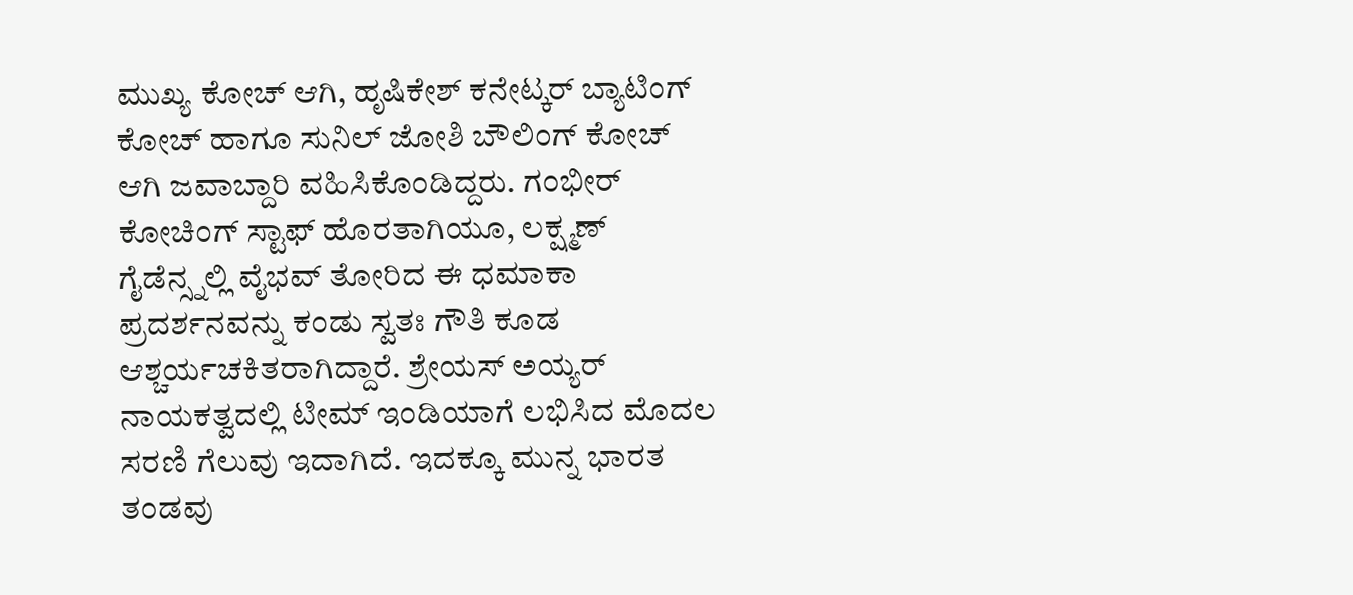ಮುಖ್ಯ ಕೋಚ್ ಆಗಿ, ಹೃಷಿಕೇಶ್ ಕನೇಟ್ಕರ್ ಬ್ಯಾಟಿಂಗ್ ಕೋಚ್ ಹಾಗೂ ಸುನಿಲ್ ಜೋಶಿ ಬೌಲಿಂಗ್ ಕೋಚ್ ಆಗಿ ಜವಾಬ್ದಾರಿ ವಹಿಸಿಕೊಂಡಿದ್ದರು. ಗಂಭೀರ್ ಕೋಚಿಂಗ್ ಸ್ಟಾಫ್ ಹೊರತಾಗಿಯೂ, ಲಕ್ಷ್ಮಣ್ ಗೈಡೆನ್ಸ್ನಲ್ಲಿ ವೈಭವ್ ತೋರಿದ ಈ ಧಮಾಕಾ ಪ್ರದರ್ಶನವನ್ನು ಕಂಡು ಸ್ವತಃ ಗೌತಿ ಕೂಡ ಆಶ್ಚರ್ಯಚಕಿತರಾಗಿದ್ದಾರೆ. ಶ್ರೇಯಸ್ ಅಯ್ಯರ್ ನಾಯಕತ್ವದಲ್ಲಿ ಟೀಮ್ ಇಂಡಿಯಾಗೆ ಲಭಿಸಿದ ಮೊದಲ ಸರಣಿ ಗೆಲುವು ಇದಾಗಿದೆ. ಇದಕ್ಕೂ ಮುನ್ನ ಭಾರತ ತಂಡವು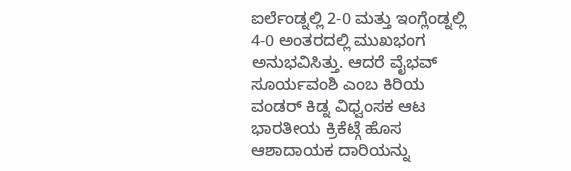ಐರ್ಲೆಂಡ್ನಲ್ಲಿ 2-0 ಮತ್ತು ಇಂಗ್ಲೆಂಡ್ನಲ್ಲಿ 4-0 ಅಂತರದಲ್ಲಿ ಮುಖಭಂಗ ಅನುಭವಿಸಿತ್ತು. ಆದರೆ ವೈಭವ್ ಸೂರ್ಯವಂಶಿ ಎಂಬ ಕಿರಿಯ ವಂಡರ್ ಕಿಡ್ನ ವಿಧ್ವಂಸಕ ಆಟ ಭಾರತೀಯ ಕ್ರಿಕೆಟ್ಗೆ ಹೊಸ ಆಶಾದಾಯಕ ದಾರಿಯನ್ನು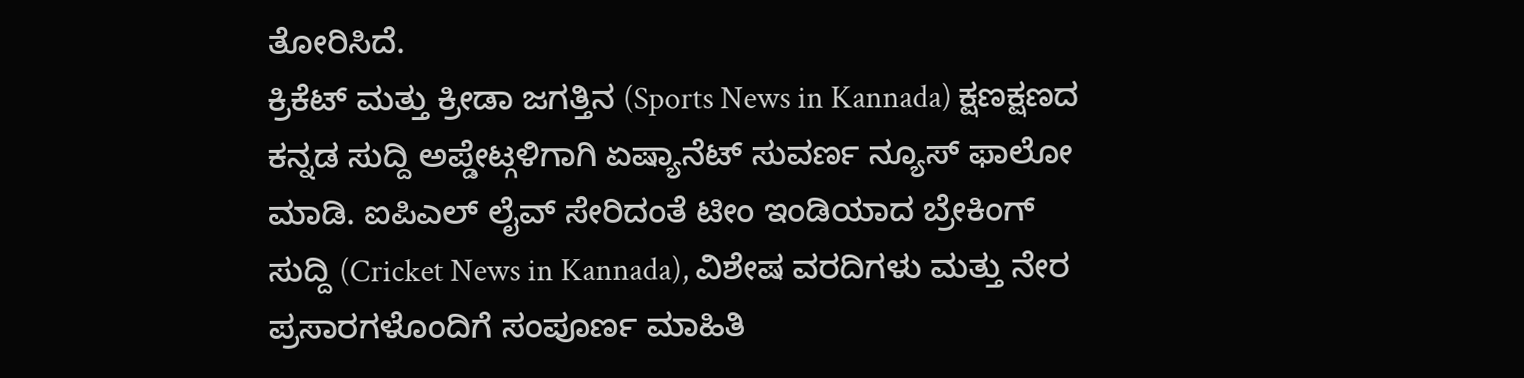ತೋರಿಸಿದೆ.
ಕ್ರಿಕೆಟ್ ಮತ್ತು ಕ್ರೀಡಾ ಜಗತ್ತಿನ (Sports News in Kannada) ಕ್ಷಣಕ್ಷಣದ ಕನ್ನಡ ಸುದ್ದಿ ಅಪ್ಡೇಟ್ಗಳಿಗಾಗಿ ಏಷ್ಯಾನೆಟ್ ಸುವರ್ಣ ನ್ಯೂಸ್ ಫಾಲೋ ಮಾಡಿ. ಐಪಿಎಲ್ ಲೈವ್ ಸೇರಿದಂತೆ ಟೀಂ ಇಂಡಿಯಾದ ಬ್ರೇಕಿಂಗ್ ಸುದ್ದಿ (Cricket News in Kannada), ವಿಶೇಷ ವರದಿಗಳು ಮತ್ತು ನೇರ ಪ್ರಸಾರಗಳೊಂದಿಗೆ ಸಂಪೂರ್ಣ ಮಾಹಿತಿ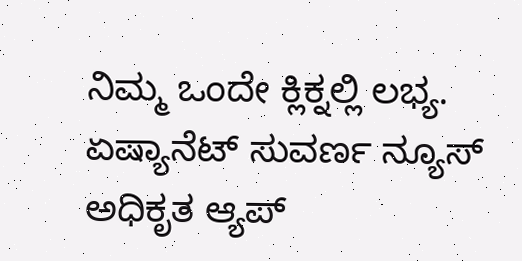ನಿಮ್ಮ ಒಂದೇ ಕ್ಲಿಕ್ನಲ್ಲಿ ಲಭ್ಯ. ಏಷ್ಯಾನೆಟ್ ಸುವರ್ಣ ನ್ಯೂಸ್ ಅಧಿಕೃತ ಆ್ಯಪ್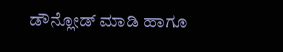ಡೌನ್ಲೋಡ್ ಮಾಡಿ ಹಾಗೂ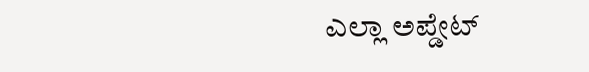ಎಲ್ಲಾ ಅಪ್ಡೇಟ್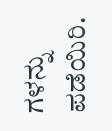ಗಳನ್ನು ಪಡೆಯಿರಿ.